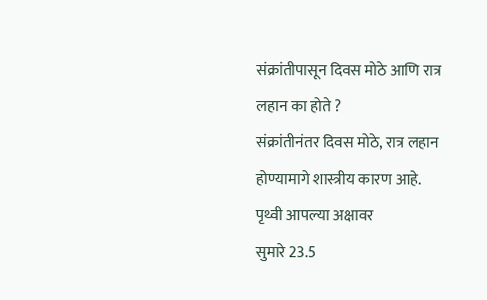संक्रांतीपासून दिवस मोठे आणि रात्र लहान का होते ?
संक्रांतीनंतर दिवस मोठे, रात्र लहान होण्यामागे शास्त्रीय कारण आहे.
पृथ्वी आपल्या अक्षावर
सुमारे 23.5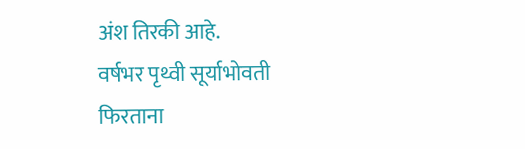अंश तिरकी आहे.
वर्षभर पृथ्वी सूर्याभोवती
फिरताना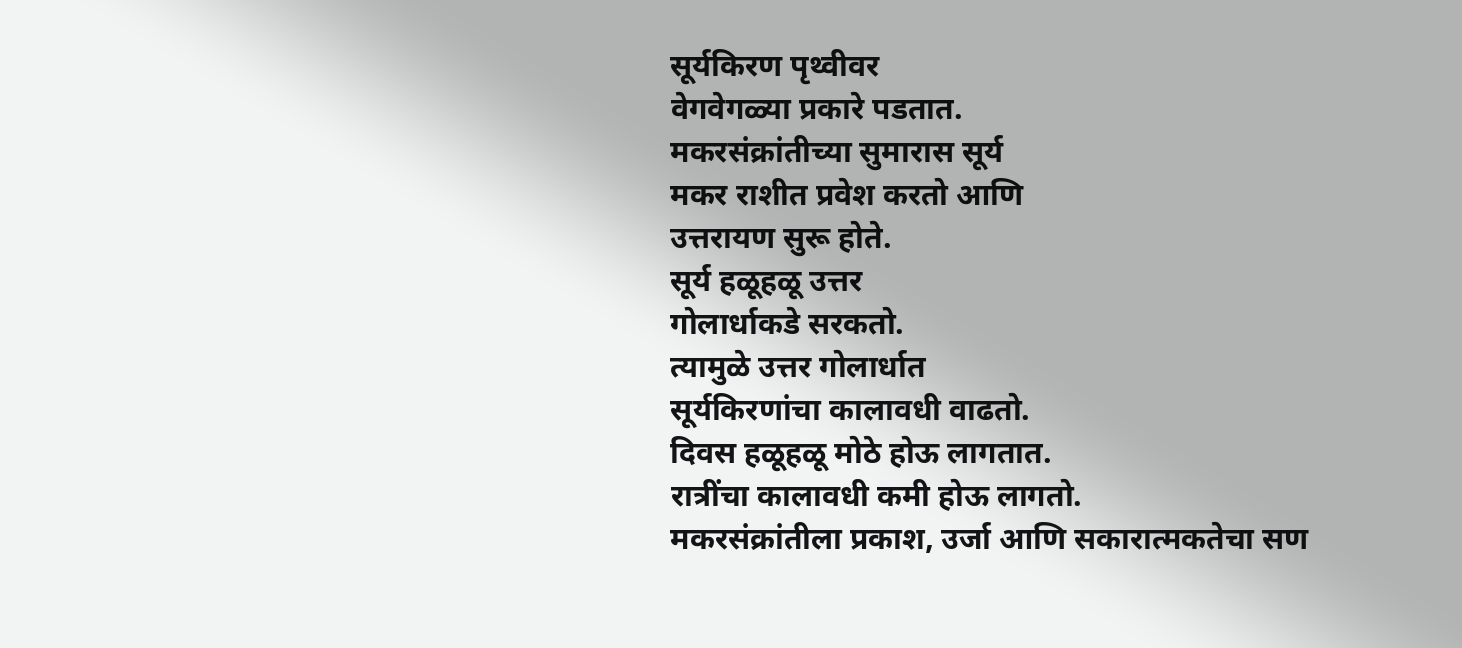सूर्यकिरण पृथ्वीवर
वेगवेगळ्या प्रकारे पडतात.
मकरसंक्रांतीच्या सुमारास सूर्य
मकर राशीत प्रवेश करतो आणि
उत्तरायण सुरू होते.
सूर्य हळूहळू उत्तर
गोलार्धाकडे सरकतो.
त्यामुळे उत्तर गोलार्धात
सूर्यकिरणांचा कालावधी वाढतो.
दिवस हळूहळू मोठे होऊ लागतात.
रात्रींचा कालावधी कमी होऊ लागतो.
मकरसंक्रांतीला प्रकाश, उर्जा आणि सकारात्मकतेचा सण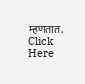म्हणतात.
Click Here